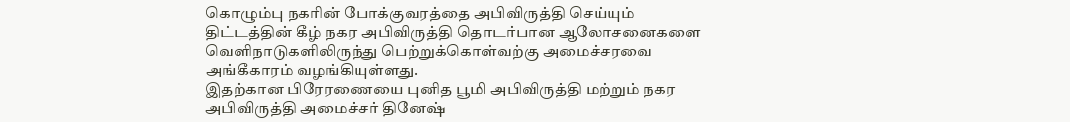கொழும்பு நகரின் போக்குவரத்தை அபிவிருத்தி செய்யும் திட்டத்தின் கீழ் நகர அபிவிருத்தி தொடர்பான ஆலோசனைகளை வெளிநாடுகளிலிருந்து பெற்றுக்கொள்வற்கு அமைச்சரவை அங்கீகாரம் வழங்கியுள்ளது.
இதற்கான பிரேரணையை புனித பூமி அபிவிருத்தி மற்றும் நகர அபிவிருத்தி அமைச்சர் தினேஷ்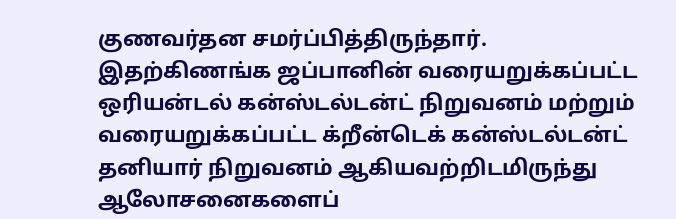குணவர்தன சமர்ப்பித்திருந்தார்.
இதற்கிணங்க ஜப்பானின் வரையறுக்கப்பட்ட ஒரியன்டல் கன்ஸ்டல்டன்ட் நிறுவனம் மற்றும் வரையறுக்கப்பட்ட க்றீன்டெக் கன்ஸ்டல்டன்ட் தனியார் நிறுவனம் ஆகியவற்றிடமிருந்து ஆலோசனைகளைப்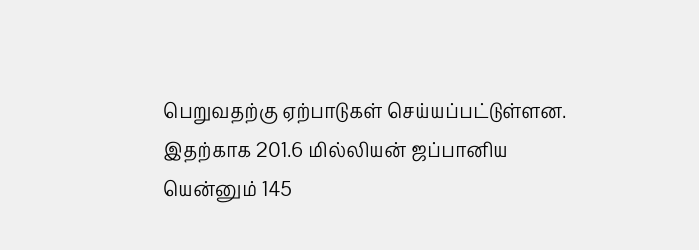பெறுவதற்கு ஏற்பாடுகள் செய்யப்பட்டுள்ளன.
இதற்காக 201.6 மில்லியன் ஜப்பானிய யென்னும் 145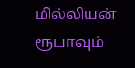மில்லியன் ரூபாவும்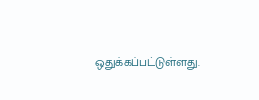ஒதுக்கப்பட்டுள்ளது.